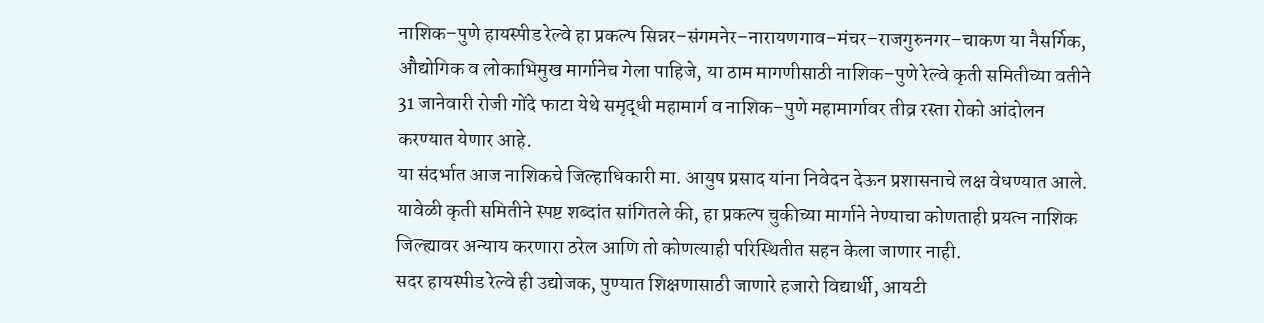नाशिक–पुणे हायस्पीड रेल्वे हा प्रकल्प सिन्नर–संगमनेर–नारायणगाव–मंचर–राजगुरुनगर–चाकण या नैसर्गिक, औद्योगिक व लोकाभिमुख मार्गानेच गेला पाहिजे, या ठाम मागणीसाठी नाशिक–पुणे रेल्वे कृती समितीच्या वतीने 31 जानेवारी रोजी गोंदे फाटा येथे समृद्धी महामार्ग व नाशिक–पुणे महामार्गावर तीव्र रस्ता रोको आंदोलन करण्यात येणार आहे.
या संदर्भात आज नाशिकचे जिल्हाधिकारी मा. आयुष प्रसाद यांना निवेदन देऊन प्रशासनाचे लक्ष वेधण्यात आले. यावेळी कृती समितीने स्पष्ट शब्दांत सांगितले की, हा प्रकल्प चुकीच्या मार्गाने नेण्याचा कोणताही प्रयत्न नाशिक जिल्ह्यावर अन्याय करणारा ठरेल आणि तो कोणत्याही परिस्थितीत सहन केला जाणार नाही.
सदर हायस्पीड रेल्वे ही उद्योजक, पुण्यात शिक्षणासाठी जाणारे हजारो विद्यार्थी, आयटी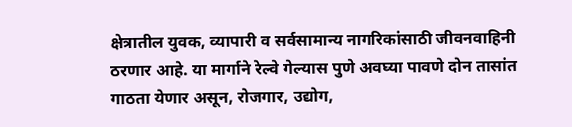क्षेत्रातील युवक, व्यापारी व सर्वसामान्य नागरिकांसाठी जीवनवाहिनी ठरणार आहे. या मार्गाने रेल्वे गेल्यास पुणे अवघ्या पावणे दोन तासांत गाठता येणार असून, रोजगार, उद्योग,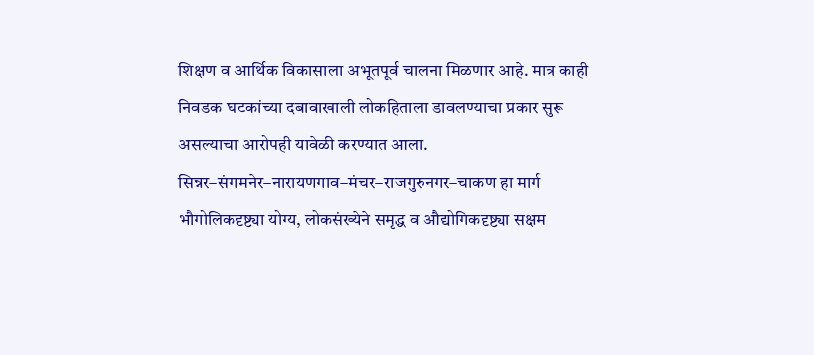शिक्षण व आर्थिक विकासाला अभूतपूर्व चालना मिळणार आहे. मात्र काही निवडक घटकांच्या दबावाखाली लोकहिताला डावलण्याचा प्रकार सुरू असल्याचा आरोपही यावेळी करण्यात आला.
सिन्नर–संगमनेर–नारायणगाव–मंचर–राजगुरुनगर–चाकण हा मार्ग भौगोलिकदृष्ट्या योग्य, लोकसंख्येने समृद्ध व औद्योगिकदृष्ट्या सक्षम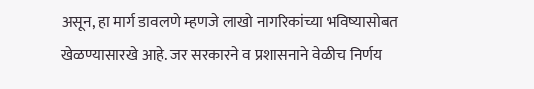असून, हा मार्ग डावलणे म्हणजे लाखो नागरिकांच्या भविष्यासोबत खेळण्यासारखे आहे. जर सरकारने व प्रशासनाने वेळीच निर्णय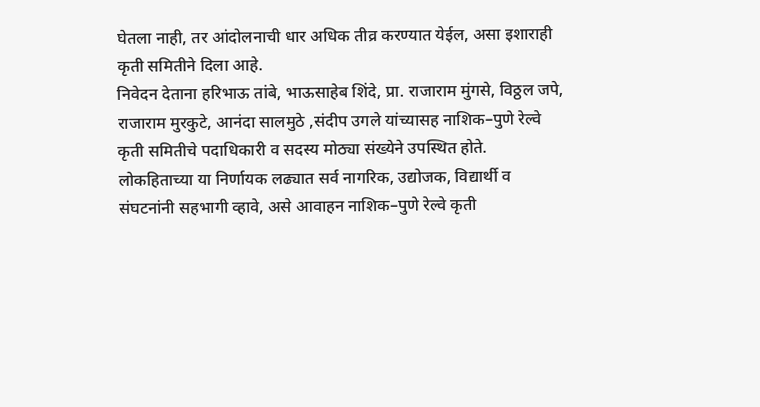घेतला नाही, तर आंदोलनाची धार अधिक तीव्र करण्यात येईल, असा इशाराही कृती समितीने दिला आहे.
निवेदन देताना हरिभाऊ तांबे, भाऊसाहेब शिंदे, प्रा. राजाराम मुंगसे, विठ्ठल जपे, राजाराम मुरकुटे, आनंदा सालमुठे ,संदीप उगले यांच्यासह नाशिक–पुणे रेल्वे कृती समितीचे पदाधिकारी व सदस्य मोठ्या संख्येने उपस्थित होते.
लोकहिताच्या या निर्णायक लढ्यात सर्व नागरिक, उद्योजक, विद्यार्थी व संघटनांनी सहभागी व्हावे, असे आवाहन नाशिक–पुणे रेल्वे कृती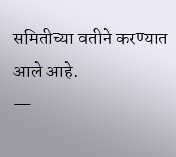समितीच्या वतीने करण्यात आले आहे.
—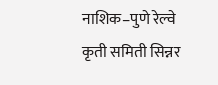नाशिक–पुणे रेल्वे कृती समिती सिन्नर